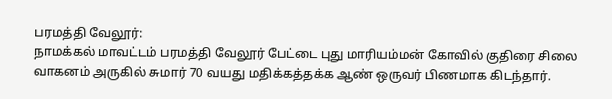பரமத்தி வேலூர்:
நாமக்கல் மாவட்டம் பரமத்தி வேலூர் பேட்டை புது மாரியம்மன் கோவில் குதிரை சிலை வாகனம் அருகில் சுமார் 70 வயது மதிக்கத்தக்க ஆண் ஒருவர் பிணமாக கிடந்தார்.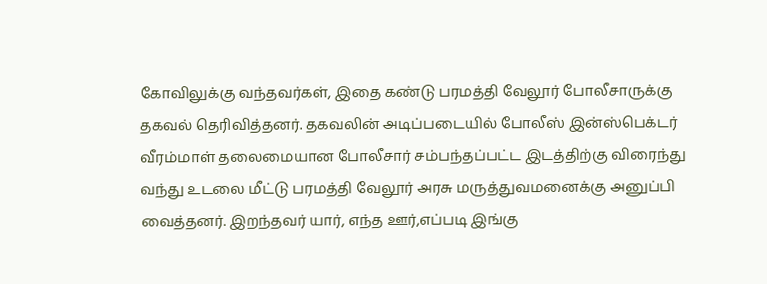கோவிலுக்கு வந்தவர்கள், இதை கண்டு பரமத்தி வேலூர் போலீசாருக்கு தகவல் தெரிவித்தனர். தகவலின் அடிப்படையில் போலீஸ் இன்ஸ்பெக்டர் வீரம்மாள் தலைமையான போலீசார் சம்பந்தப்பட்ட இடத்திற்கு விரைந்து வந்து உடலை மீட்டு பரமத்தி வேலூர் அரசு மருத்துவமனைக்கு அனுப்பி வைத்தனர். இறந்தவர் யார், எந்த ஊர்,எப்படி இங்கு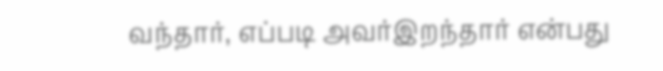வந்தார், எப்படி அவர்இறந்தார் என்பது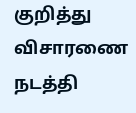குறித்து விசாரணை நடத்தி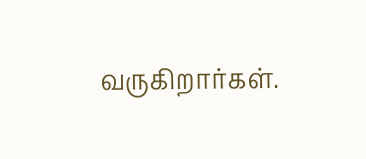வருகிறார்கள்.